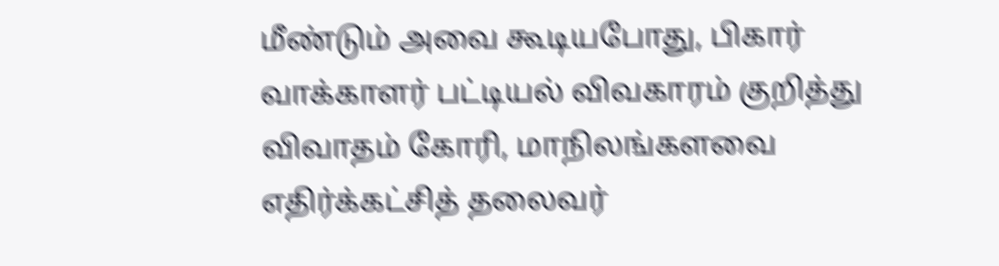மீண்டும் அவை கூடியபோது, பிகார் வாக்காளர் பட்டியல் விவகாரம் குறித்து விவாதம் கோரி, மாநிலங்களவை எதிர்க்கட்சித் தலைவர்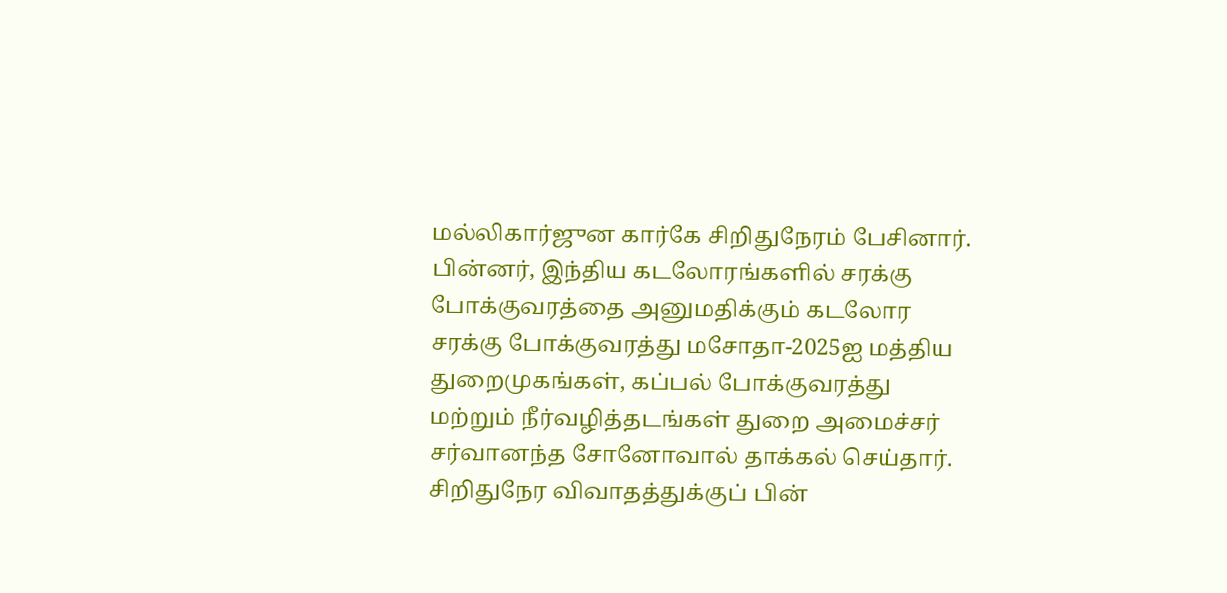மல்லிகார்ஜுன கார்கே சிறிதுநேரம் பேசினார். பின்னர், இந்திய கடலோரங்களில் சரக்கு போக்குவரத்தை அனுமதிக்கும் கடலோர சரக்கு போக்குவரத்து மசோதா-2025ஐ மத்திய துறைமுகங்கள், கப்பல் போக்குவரத்து மற்றும் நீர்வழித்தடங்கள் துறை அமைச்சர் சர்வானந்த சோனோவால் தாக்கல் செய்தார். சிறிதுநேர விவாதத்துக்குப் பின்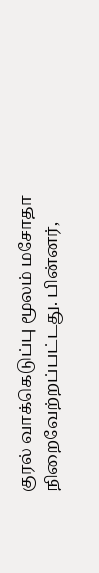குரல் வாக்கெடுப்பு மூலம் மசோதா நிறைவேற்றப்பட்டது. பின்னர்,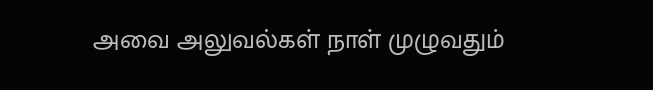அவை அலுவல்கள் நாள் முழுவதும்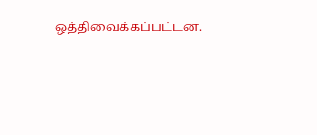ஒத்திவைக்கப்பட்டன.